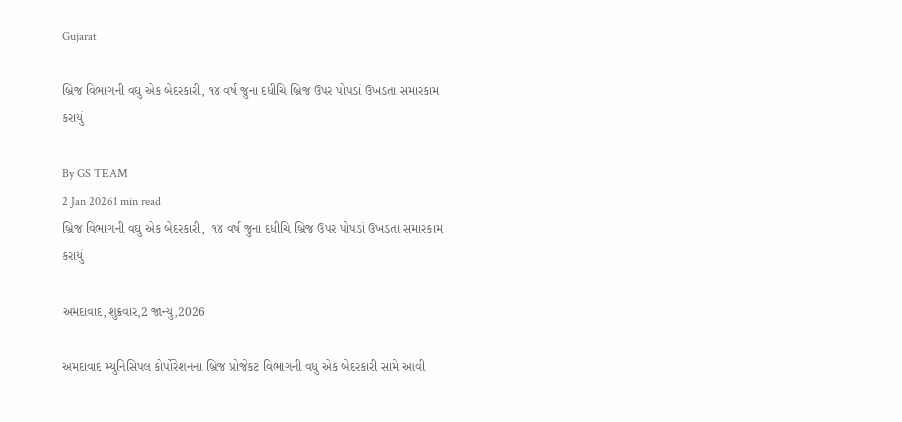Gujarat

બ્રિજ વિભાગની વઘુ એક બેદરકારી, ૧૪ વર્ષ જુના દધીચિ બ્રિજ ઉપર પોપડાં ઉખડતા સમારકામ કરાયું

By GS TEAM
2 Jan 20261 min read
બ્રિજ વિભાગની વઘુ એક બેદરકારી,  ૧૪ વર્ષ જુના દધીચિ બ્રિજ ઉપર પોપડાં ઉખડતા સમારકામ કરાયું

અમદાવાદ,શુક્રવાર,2 જાન્યુ,2026

અમદાવાદ મ્યુનિસિપલ કોર્પોરેશનના બ્રિજ પ્રોજેકટ વિભાગની વધુ એક બેદરકારી સામે આવી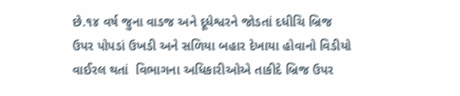છે.૧૪ વર્ષ જુના વાડજ અને દૂધેશ્વરને જોડતાં દધીચિ બ્રિજ ઉપર પોપડાં ઉખડી અને સળિયા બહાર દેખાયા હોવાનો વિડીયો વાઈરલ થતાં  વિભાગના અધિકારીઓએ તાકીદે બ્રિજ ઉપર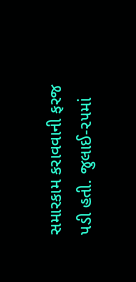સમારકામ કરાવવાની ફરજ પડી હતી. જુલાઈ-૨૫માં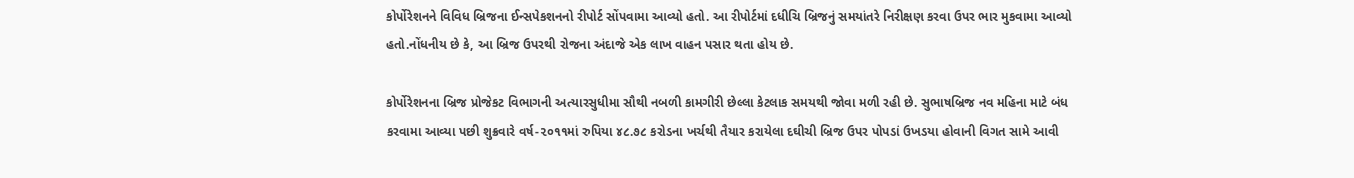કોર્પોરેશનને વિવિધ બ્રિજના ઈન્સપેકશનનો રીપોર્ટ સોંપવામા આવ્યો હતો. આ રીપોર્ટમાં દધીચિ બ્રિજનું સમયાંતરે નિરીક્ષણ કરવા ઉપર ભાર મુકવામા આવ્યો હતો.નોંધનીય છે કે, આ બ્રિજ ઉપરથી રોજના અંદાજે એક લાખ વાહન પસાર થતા હોય છે.

કોર્પોરેશનના બ્રિજ પ્રોજેકટ વિભાગની અત્યારસુધીમા સૌથી નબળી કામગીરી છેલ્લા કેટલાક સમયથી જોવા મળી રહી છે. સુભાષબ્રિજ નવ મહિના માટે બંધ કરવામા આવ્યા પછી શુક્રવારે વર્ષ-૨૦૧૧માં રુપિયા ૪૮.૭૮ કરોડના ખર્ચથી તૈયાર કરાયેલા દઘીચી બ્રિજ ઉપર પોપડાં ઉખડયા હોવાની વિગત સામે આવી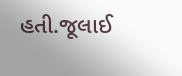હતી.જૂલાઈ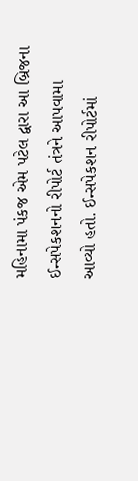મહિનામા પંકજ એમ પટેલ દ્વારા આ બ્રિજના ઈન્સપેકશનનો રીપોર્ટ તંત્રને આપવામા આવ્યો હતો. ઈન્સપેકશન રીપોર્ટમાં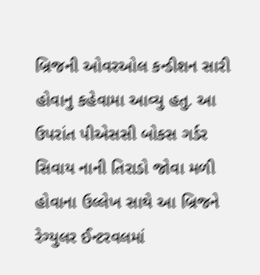બ્રિજની ઓવરઓલ કન્ડીશન સારી હોવાનુ કહેવામા આવ્યુ હતુ. આ ઉપરાંત પીએસસી બોકસ ગર્ડર સિવાય નાની તિરાડો જોવા મળી હોવાના ઉલ્લેખ સાથે આ બ્રિજને રેગ્યુલર ઈન્ટરવલમાં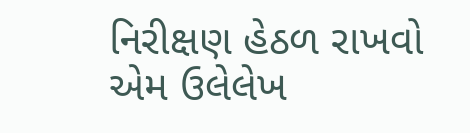નિરીક્ષણ હેઠળ રાખવો એમ ઉલેલેખ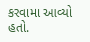કરવામા આવ્યો હતો.